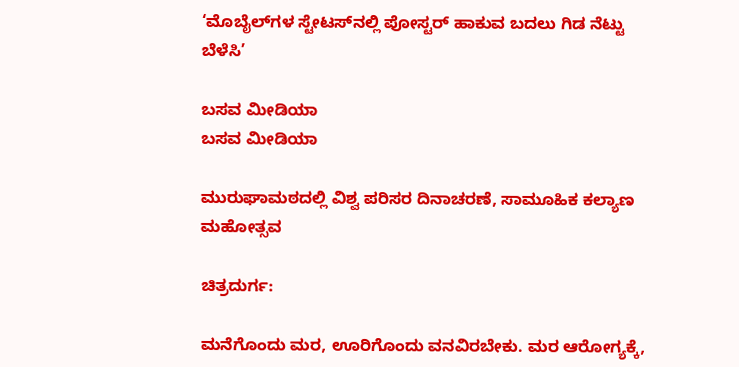‘ಮೊಬೈಲ್‌ಗಳ ಸ್ಟೇಟಸ್‌ನಲ್ಲಿ ಪೋಸ್ಟರ್ ಹಾಕುವ ಬದಲು ಗಿಡ ನೆಟ್ಟು ಬೆಳೆಸಿ’

ಬಸವ ಮೀಡಿಯಾ
ಬಸವ ಮೀಡಿಯಾ

ಮುರುಘಾಮಠದಲ್ಲಿ ವಿಶ್ವ ಪರಿಸರ ದಿನಾಚರಣೆ, ಸಾಮೂಹಿಕ ಕಲ್ಯಾಣ ಮಹೋತ್ಸವ

ಚಿತ್ರದುರ್ಗ:

ಮನೆಗೊಂದು ಮರ, ಊರಿಗೊಂದು ವನವಿರಬೇಕು. ಮರ ಆರೋಗ್ಯಕ್ಕೆ,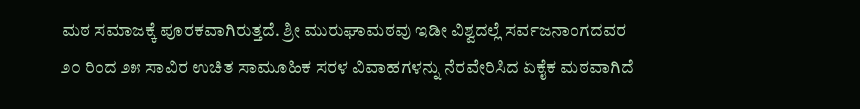ಮಠ ಸಮಾಜಕ್ಕೆ ಪೂರಕವಾಗಿರುತ್ತದೆ. ಶ್ರೀ ಮುರುಘಾಮಠವು ಇಡೀ ವಿಶ್ವದಲ್ಲೆ ಸರ್ವಜನಾಂಗದವರ ೨೦ ರಿಂದ ೨೫ ಸಾವಿರ ಉಚಿತ ಸಾಮೂಹಿಕ ಸರಳ ವಿವಾಹಗಳನ್ನು ನೆರವೇರಿಸಿದ ಏಕೈಕ ಮಠವಾಗಿದೆ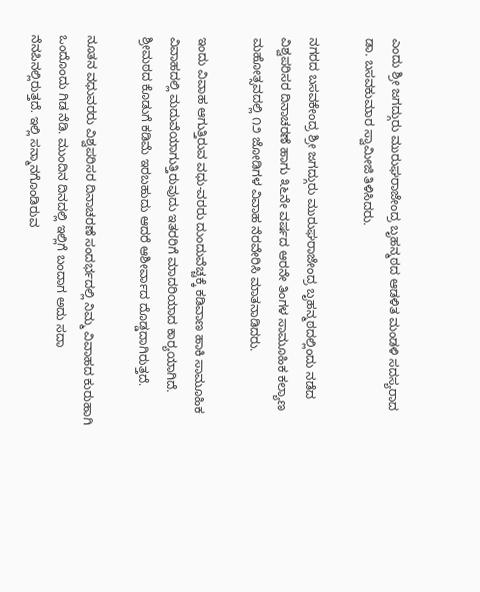ಎಂದು ಶ್ರೀ ಜಗದ್ಗುರು ಮುರುಘರಾಜೇಂದ್ರ ಬೃಹನ್ಮಠದ ಆಡಳಿತ ಮಂಡಳಿ ಸದಸ್ಯರಾದ ಡಾ. ಬಸವಕುಮಾರ ಸ್ವಾಮೀಜಿ ತಿಳಿಸಿದರು.

ನಗರದ ಬಸವಕೇಂದ್ರ ಶ್ರೀ ಜಗದ್ಗುರು ಮುರುಘರಾಜೇಂದ್ರ ಬೃಹನ್ಮಠದಲ್ಲಿಂದು ನಡೆದ ವಿಶ್ವಪರಿಸರ ದಿನಾಚರಣೆ ಹಾಗು ೩೬ನೇ ವರ್ಷದ ಆರನೇ ತಿಂಗಳ ಸಾಮೂಹಿಕ ಕಲ್ಯಾಣ ಮಹೋತ್ಸವದಲ್ಲಿ ೧೨ ಜೋಡಿಗಳ ವಿವಾಹ ನೆರವೇರಿಸಿ ಮಾತನಾಡಿದರು.

ಇಂದು ವಿವಾಹ ಆಗುತ್ತಿರುವ ವಧು-ವರರು ದುಂದುವೆಚ್ಚಕ್ಕೆ ಕಡಿವಾಣ ಹಾಕಿ ಸಾಮೂಹಿಕ ವಿವಾಹದಲ್ಲಿ ಮದುವೆಯಾಗುತ್ತಿರುವುದು ಇತರರಿಗೆ ಮಾದರಿಯಾದ ಕಾರ‍್ಯಯಾಗಿದೆ. ಶ್ರೀಮಠದ ಕೊಡುಗೆ ಕಡಿಮೆ ಇರಬಹುದು ಆದರೆ ಆಶೀರ್ವಾದ ದೊಡ್ಡದಾಗಿರುತ್ತದೆ.

ನೂತನ ವಧುವರರು ವಿಶ್ವಪರಿಸರ ದಿನಾಚರಣೆ ಸಂದರ್ಭದಲ್ಲಿ ನಿಮ್ಮ ವಿವಾಹದ ಕುರುಹಾಗಿ ಒಂದೊಂದು ಗಿಡ ನೆಡಿ. ಮುಂದಿನ ದಿನದಲ್ಲಿ ಇಲ್ಲಿಗೆ ಬಂದಾಗ ಅದು ಸದಾ ನೆನಪಿನಲ್ಲಿರುತ್ತದೆ. ಇಲ್ಲಿ ಸನ್ಮಾನಗೊಂಡಿರುವ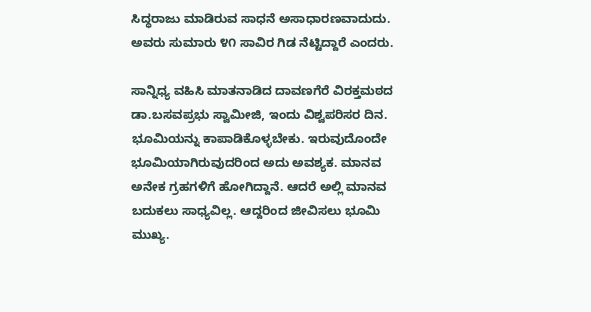ಸಿದ್ಧರಾಜು ಮಾಡಿರುವ ಸಾಧನೆ ಅಸಾಧಾರಣವಾದುದು. ಅವರು ಸುಮಾರು ೪೧ ಸಾವಿರ ಗಿಡ ನೆಟ್ಟಿದ್ದಾರೆ ಎಂದರು.

ಸಾನ್ನಿಧ್ಯ ವಹಿಸಿ ಮಾತನಾಡಿದ ದಾವಣಗೆರೆ ವಿರಕ್ತಮಠದ ಡಾ.ಬಸವಪ್ರಭು ಸ್ವಾಮೀಜಿ, ಇಂದು ವಿಶ್ವಪರಿಸರ ದಿನ. ಭೂಮಿಯನ್ನು ಕಾಪಾಡಿಕೊಳ್ಳಬೇಕು. ಇರುವುದೊಂದೇ ಭೂಮಿಯಾಗಿರುವುದರಿಂದ ಅದು ಅವಶ್ಯಕ. ಮಾನವ ಅನೇಕ ಗ್ರಹಗಳಿಗೆ ಹೋಗಿದ್ದಾನೆ. ಆದರೆ ಅಲ್ಲಿ ಮಾನವ ಬದುಕಲು ಸಾಧ್ಯವಿಲ್ಲ. ಆದ್ದರಿಂದ ಜೀವಿಸಲು ಭೂಮಿ ಮುಖ್ಯ.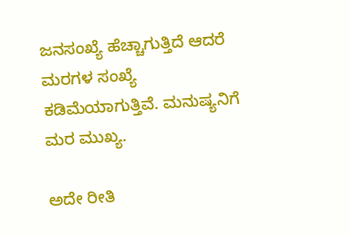ಜನಸಂಖ್ಯೆ ಹೆಚ್ಚಾಗುತ್ತಿದೆ ಆದರೆ ಮರಗಳ ಸಂಖ್ಯೆ ಕಡಿಮೆಯಾಗುತ್ತಿವೆ. ಮನುಷ್ಯನಿಗೆ ಮರ ಮುಖ್ಯ.

ಅದೇ ರೀತಿ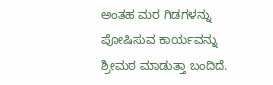ಅಂತಹ ಮರ ಗಿಡಗಳನ್ನು ಪೋಷಿಸುವ ಕಾರ್ಯವನ್ನು ಶ್ರೀಮಠ ಮಾಡುತ್ತಾ ಬಂದಿದೆ.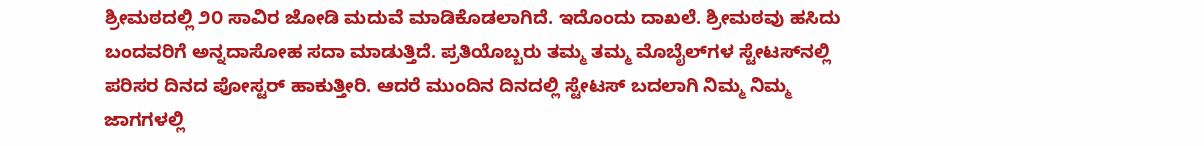ಶ್ರೀಮಠದಲ್ಲಿ ೨೦ ಸಾವಿರ ಜೋಡಿ ಮದುವೆ ಮಾಡಿಕೊಡಲಾಗಿದೆ. ಇದೊಂದು ದಾಖಲೆ. ಶ್ರೀಮಠವು ಹಸಿದು ಬಂದವರಿಗೆ ಅನ್ನದಾಸೋಹ ಸದಾ ಮಾಡುತ್ತಿದೆ. ಪ್ರತಿಯೊಬ್ಬರು ತಮ್ಮ ತಮ್ಮ ಮೊಬೈಲ್‌ಗಳ ಸ್ಟೇಟಸ್‌ನಲ್ಲಿ ಪರಿಸರ ದಿನದ ಪೋಸ್ಟರ್ ಹಾಕುತ್ತೀರಿ. ಆದರೆ ಮುಂದಿನ ದಿನದಲ್ಲಿ ಸ್ಟೇಟಸ್ ಬದಲಾಗಿ ನಿಮ್ಮ ನಿಮ್ಮ ಜಾಗಗಳಲ್ಲಿ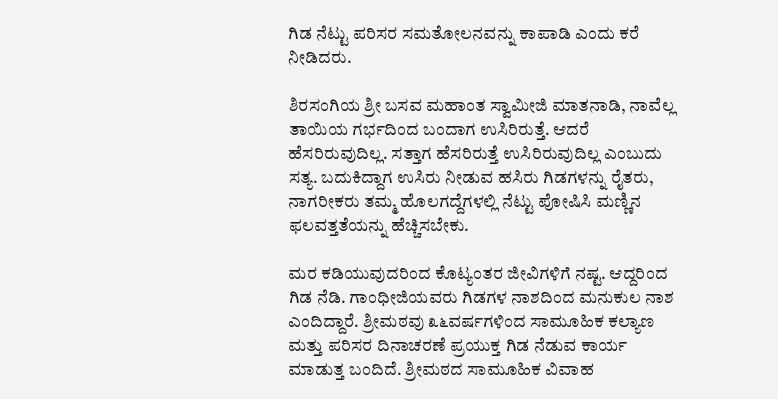ಗಿಡ ನೆಟ್ಟು ಪರಿಸರ ಸಮತೋಲನವನ್ನು ಕಾಪಾಡಿ ಎಂದು ಕರೆ ನೀಡಿದರು.

ಶಿರಸಂಗಿಯ ಶ್ರೀ ಬಸವ ಮಹಾಂತ ಸ್ವಾಮೀಜಿ ಮಾತನಾಡಿ, ನಾವೆಲ್ಲ ತಾಯಿಯ ಗರ್ಭದಿಂದ ಬಂದಾಗ ಉಸಿರಿರುತ್ತೆ. ಆದರೆ ಹೆಸರಿರುವುದಿಲ್ಲ. ಸತ್ತಾಗ ಹೆಸರಿರುತ್ತೆ ಉಸಿರಿರುವುದಿಲ್ಲ ಎಂಬುದು ಸತ್ಯ. ಬದುಕಿದ್ದಾಗ ಉಸಿರು ನೀಡುವ ಹಸಿರು ಗಿಡಗಳನ್ನು ರೈತರು, ನಾಗರೀಕರು ತಮ್ಮ ಹೊಲಗದ್ದೆಗಳಲ್ಲಿ ನೆಟ್ಟು ಪೋಷಿಸಿ ಮಣ್ಣಿನ ಫಲವತ್ತತೆಯನ್ನು ಹೆಚ್ಚಿಸಬೇಕು.

ಮರ ಕಡಿಯುವುದರಿಂದ ಕೊಟ್ಯಂತರ ಜೀವಿಗಳಿಗೆ ನಷ್ಟ. ಆದ್ದರಿಂದ ಗಿಡ ನೆಡಿ. ಗಾಂಧೀಜಿಯವರು ಗಿಡಗಳ ನಾಶದಿಂದ ಮನುಕುಲ ನಾಶ ಎಂದಿದ್ದಾರೆ. ಶ್ರೀಮಠವು ೩೬ವರ್ಷಗಳಿಂದ ಸಾಮೂಹಿಕ ಕಲ್ಯಾಣ ಮತ್ತು ಪರಿಸರ ದಿನಾಚರಣೆ ಪ್ರಯುಕ್ತ ಗಿಡ ನೆಡುವ ಕಾರ್ಯ ಮಾಡುತ್ತ ಬಂದಿದೆ. ಶ್ರೀಮಠದ ಸಾಮೂಹಿಕ ವಿವಾಹ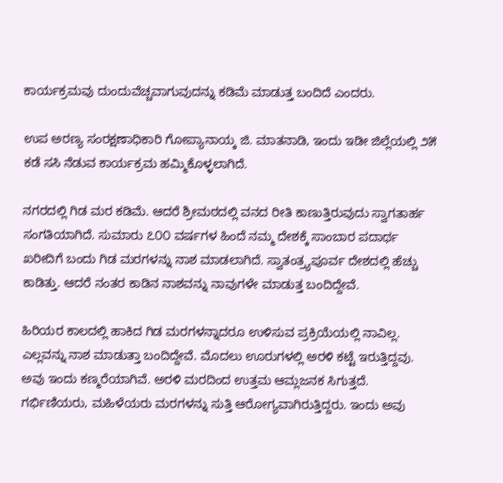ಕಾರ್ಯಕ್ರಮವು ದುಂದುವೆಚ್ಚವಾಗುವುದನ್ನು ಕಡಿಮೆ ಮಾಡುತ್ತ ಬಂದಿದೆ ಎಂದರು.

ಉಪ ಅರಣ್ಯ ಸಂರಕ್ಷಣಾಧಿಕಾರಿ ಗೋಪ್ಯಾನಾಯ್ಕ ಜಿ. ಮಾತನಾಡಿ, ಇಂದು ಇಡೀ ಜಿಲ್ಲೆಯಲ್ಲಿ ೨೫ ಕಡೆ ಸಸಿ ನೆಡುವ ಕಾರ್ಯಕ್ರಮ ಹಮ್ಮಿಕೊಳ್ಳಲಾಗಿದೆ.

ನಗರದಲ್ಲಿ ಗಿಡ ಮರ ಕಡಿಮೆ. ಆದರೆ ಶ್ರೀಮಠದಲ್ಲಿ ವನದ ರೀತಿ ಕಾಣುತ್ತಿರುವುದು ಸ್ವಾಗತಾರ್ಹ ಸಂಗತಿಯಾಗಿದೆ. ಸುಮಾರು ೭೦೦ ವರ್ಷಗಳ ಹಿಂದೆ ನಮ್ಮ ದೇಶಕ್ಕೆ ಸಾಂಬಾರ ಪದಾರ್ಥ ಖರೀದಿಗೆ ಬಂದು ಗಿಡ ಮರಗಳನ್ನು ನಾಶ ಮಾಡಲಾಗಿದೆ. ಸ್ವಾತಂತ್ರ‍್ಯಪೂರ್ವ ದೇಶದಲ್ಲಿ ಹೆಚ್ಚು ಕಾಡಿತ್ತು. ಆದರೆ ನಂತರ ಕಾಡಿನ ನಾಶವನ್ನು ನಾವುಗಳೇ ಮಾಡುತ್ತ ಬಂದಿದ್ದೇವೆ.

ಹಿರಿಯರ ಕಾಲದಲ್ಲಿ ಹಾಕಿದ ಗಿಡ ಮರಗಳನ್ನಾದರೂ ಉಳಿಸುವ ಪ್ರಕ್ರಿಯೆಯಲ್ಲಿ ನಾವಿಲ್ಲ. ಎಲ್ಲವನ್ನು ನಾಶ ಮಾಡುತ್ತಾ ಬಂದಿದ್ದೇವೆ. ಮೊದಲು ಊರುಗಳಲ್ಲಿ ಅರಳಿ ಕಟ್ಟೆ ಇರುತ್ತಿದ್ದವು. ಅವು ಇಂದು ಕಣ್ಮರೆಯಾಗಿವೆ. ಅರಳಿ ಮರದಿಂದ ಉತ್ತಮ ಆಮ್ಲಜನಕ ಸಿಗುತ್ತದೆ. ಗರ್ಭಿಣಿಯರು, ಮಹಿಳೆಯರು ಮರಗಳನ್ನು ಸುತ್ತಿ ಆರೋಗ್ಯವಾಗಿರುತ್ತಿದ್ದರು. ಇಂದು ಅವು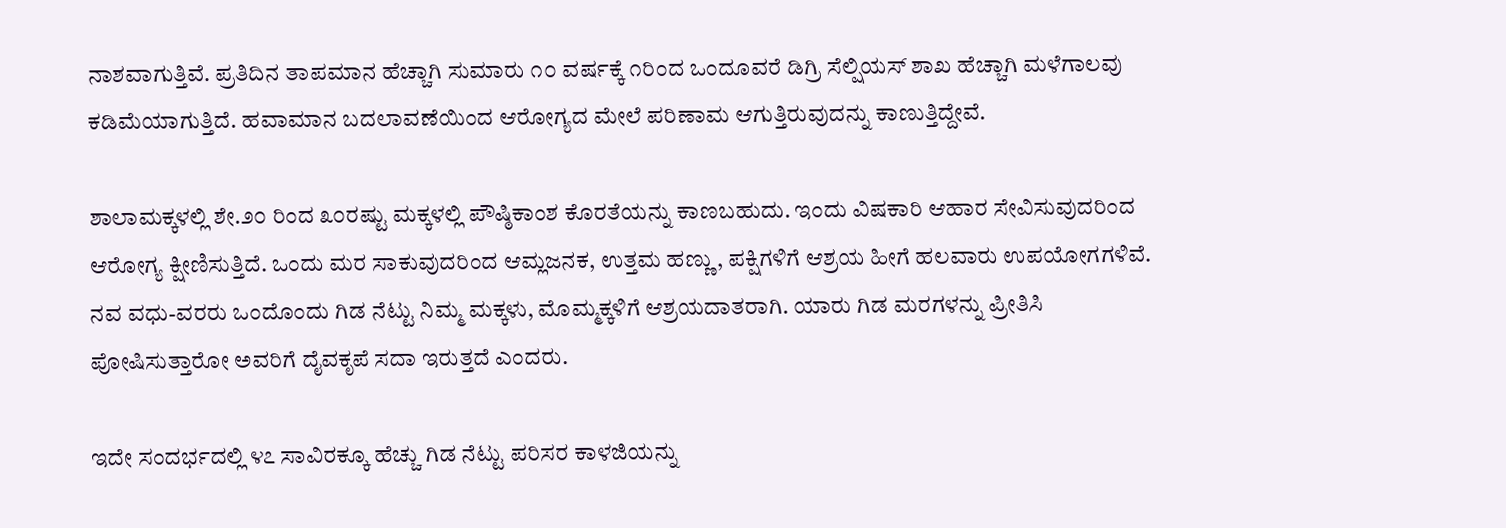ನಾಶವಾಗುತ್ತಿವೆ. ಪ್ರತಿದಿನ ತಾಪಮಾನ ಹೆಚ್ಚಾಗಿ ಸುಮಾರು ೧೦ ವರ್ಷಕ್ಕೆ ೧ರಿಂದ ಒಂದೂವರೆ ಡಿಗ್ರಿ ಸೆಲ್ಷಿಯಸ್ ಶಾಖ ಹೆಚ್ಚಾಗಿ ಮಳೆಗಾಲವು ಕಡಿಮೆಯಾಗುತ್ತಿದೆ. ಹವಾಮಾನ ಬದಲಾವಣೆಯಿಂದ ಆರೋಗ್ಯದ ಮೇಲೆ ಪರಿಣಾಮ ಆಗುತ್ತಿರುವುದನ್ನು ಕಾಣುತ್ತಿದ್ದೇವೆ.

ಶಾಲಾಮಕ್ಕಳಲ್ಲಿ ಶೇ.೨೦ ರಿಂದ ೩೦ರಷ್ಟು ಮಕ್ಕಳಲ್ಲಿ ಪೌಷ್ಠಿಕಾಂಶ ಕೊರತೆಯನ್ನು ಕಾಣಬಹುದು. ಇಂದು ವಿಷಕಾರಿ ಆಹಾರ ಸೇವಿಸುವುದರಿಂದ ಆರೋಗ್ಯ ಕ್ಷೀಣಿಸುತ್ತಿದೆ. ಒಂದು ಮರ ಸಾಕುವುದರಿಂದ ಆಮ್ಲಜನಕ, ಉತ್ತಮ ಹಣ್ಣು, ಪಕ್ಷಿಗಳಿಗೆ ಆಶ್ರಯ ಹೀಗೆ ಹಲವಾರು ಉಪಯೋಗಗಳಿವೆ. ನವ ವಧು-ವರರು ಒಂದೊಂದು ಗಿಡ ನೆಟ್ಟು ನಿಮ್ಮ ಮಕ್ಕಳು, ಮೊಮ್ಮಕ್ಕಳಿಗೆ ಆಶ್ರಯದಾತರಾಗಿ. ಯಾರು ಗಿಡ ಮರಗಳನ್ನು ಪ್ರೀತಿಸಿ ಪೋಷಿಸುತ್ತಾರೋ ಅವರಿಗೆ ದೈವಕೃಪೆ ಸದಾ ಇರುತ್ತದೆ ಎಂದರು.

ಇದೇ ಸಂದರ್ಭದಲ್ಲಿ ೪೭ ಸಾವಿರಕ್ಕೂ ಹೆಚ್ಚು ಗಿಡ ನೆಟ್ಟು ಪರಿಸರ ಕಾಳಜಿಯನ್ನು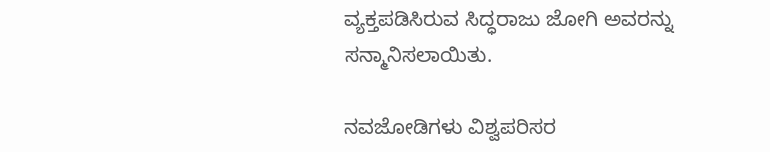ವ್ಯಕ್ತಪಡಿಸಿರುವ ಸಿದ್ಧರಾಜು ಜೋಗಿ ಅವರನ್ನು ಸನ್ಮಾನಿಸಲಾಯಿತು.

ನವಜೋಡಿಗಳು ವಿಶ್ವಪರಿಸರ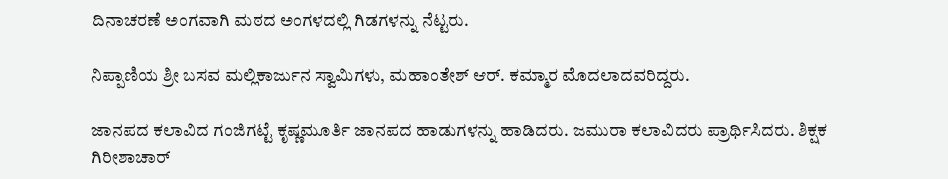ದಿನಾಚರಣೆ ಅಂಗವಾಗಿ ಮಠದ ಅಂಗಳದಲ್ಲಿ ಗಿಡಗಳನ್ನು ನೆಟ್ಟರು.

ನಿಪ್ಪಾಣಿಯ ಶ್ರೀ ಬಸವ ಮಲ್ಲಿಕಾರ್ಜುನ ಸ್ವಾಮಿಗಳು, ಮಹಾಂತೇಶ್ ಆರ್. ಕಮ್ಮಾರ ಮೊದಲಾದವರಿದ್ದರು.

ಜಾನಪದ ಕಲಾವಿದ ಗಂಜಿಗಟ್ಟೆ ಕೃಷ್ಣಮೂರ್ತಿ ಜಾನಪದ ಹಾಡುಗಳನ್ನು ಹಾಡಿದರು. ಜಮುರಾ ಕಲಾವಿದರು ಪ್ರಾರ್ಥಿಸಿದರು. ಶಿಕ್ಷಕ ಗಿರೀಶಾಚಾರ್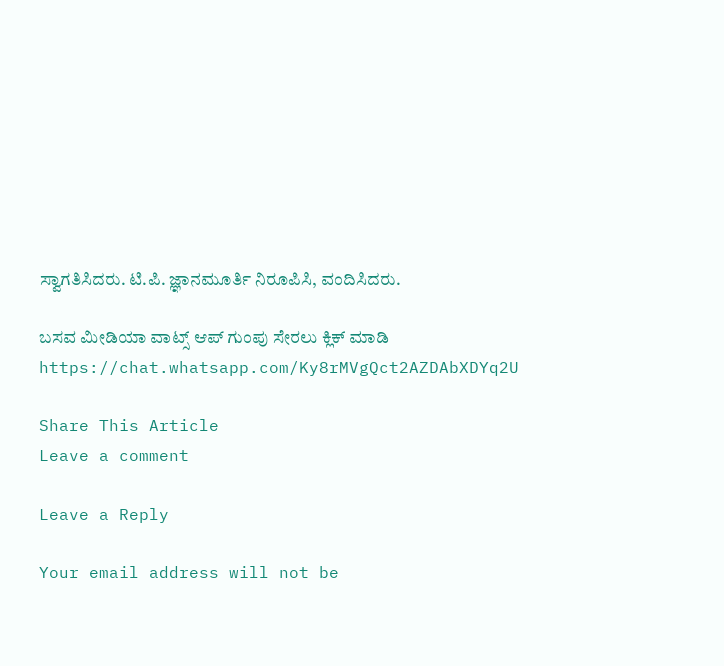ಸ್ವಾಗತಿಸಿದರು. ಟಿ.ಪಿ. ಜ್ಞಾನಮೂರ್ತಿ ನಿರೂಪಿಸಿ, ವಂದಿಸಿದರು.

ಬಸವ ಮೀಡಿಯಾ ವಾಟ್ಸ್ ಆಪ್ ಗುಂಪು ಸೇರಲು ಕ್ಲಿಕ್ ಮಾಡಿ
https://chat.whatsapp.com/Ky8rMVgQct2AZDAbXDYq2U

Share This Article
Leave a comment

Leave a Reply

Your email address will not be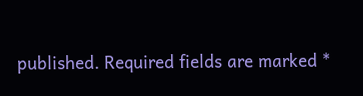published. Required fields are marked *